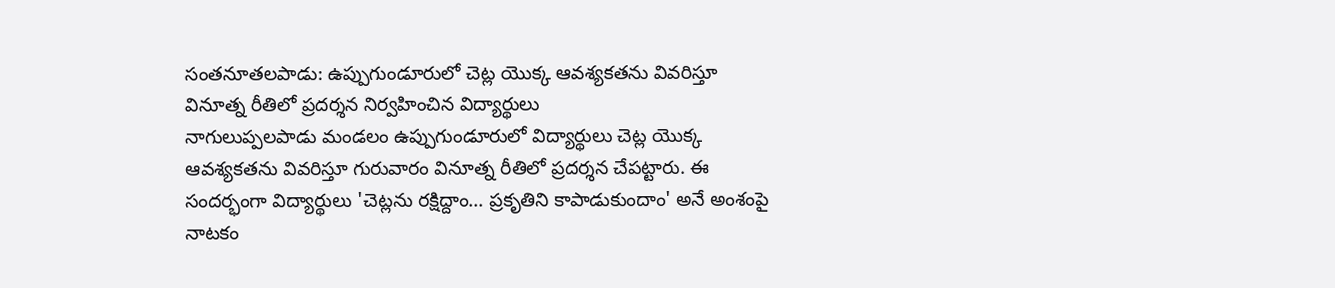సంతనూతలపాడు: ఉప్పుగుండూరులో చెట్ల యొక్క ఆవశ్యకతను వివరిస్తూ వినూత్న రీతిలో ప్రదర్శన నిర్వహించిన విద్యార్థులు
నాగులుప్పలపాడు మండలం ఉప్పుగుండూరులో విద్యార్థులు చెట్ల యొక్క ఆవశ్యకతను వివరిస్తూ గురువారం వినూత్న రీతిలో ప్రదర్శన చేపట్టారు. ఈ సందర్భంగా విద్యార్థులు 'చెట్లను రక్షిద్దాం... ప్రకృతిని కాపాడుకుందాం' అనే అంశంపై నాటకం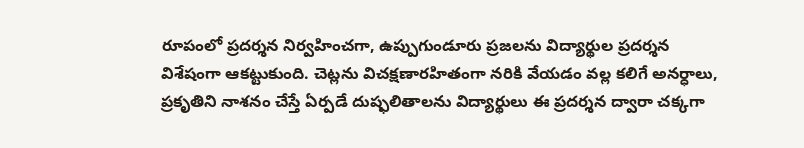రూపంలో ప్రదర్శన నిర్వహించగా, ఉప్పుగుండూరు ప్రజలను విద్యార్థుల ప్రదర్శన విశేషంగా ఆకట్టుకుంది. చెట్లను విచక్షణారహితంగా నరికి వేయడం వల్ల కలిగే అనర్ధాలు, ప్రకృతిని నాశనం చేస్తే ఏర్పడే దుష్ఫలితాలను విద్యార్థులు ఈ ప్రదర్శన ద్వారా చక్కగా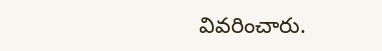వివరించారు.